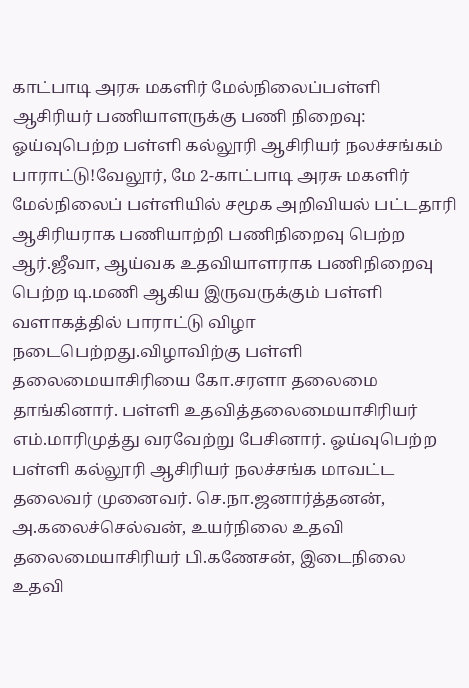காட்பாடி அரசு மகளிர் மேல்நிலைப்பள்ளி ஆசிரியர் பணியாளருக்கு பணி நிறைவு: ஓய்வுபெற்ற பள்ளி கல்லூரி ஆசிரியர் நலச்சங்கம் பாராட்டு!வேலூர், மே 2-காட்பாடி அரசு மகளிர் மேல்நிலைப் பள்ளியில் சமூக அறிவியல் பட்டதாரி ஆசிரியராக பணியாற்றி பணிநிறைவு பெற்ற ஆர்.ஜீவா, ஆய்வக உதவியாளராக பணிநிறைவு பெற்ற டி.மணி ஆகிய இருவருக்கும் பள்ளி வளாகத்தில் பாராட்டு விழா நடைபெற்றது.விழாவிற்கு பள்ளி தலைமையாசிரியை கோ.சரளா தலைமை தாங்கினார். பள்ளி உதவித்தலைமையாசிரியர் எம்.மாரிமுத்து வரவேற்று பேசினார். ஓய்வுபெற்ற பள்ளி கல்லூரி ஆசிரியர் நலச்சங்க மாவட்ட தலைவர் முனைவர். செ.நா.ஜனார்த்தனன், அ.கலைச்செல்வன், உயர்நிலை உதவி தலைமையாசிரியர் பி.கணேசன், இடைநிலை உதவி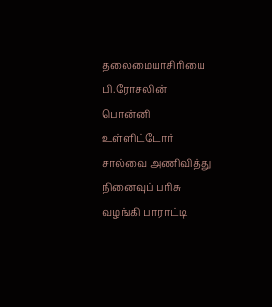தலைமையாசிரியை பி.ரோசலின் பொன்னி உள்ளிட்டோர் சால்வை அணிவித்து நினைவுப் பரிசு வழங்கி பாராட்டி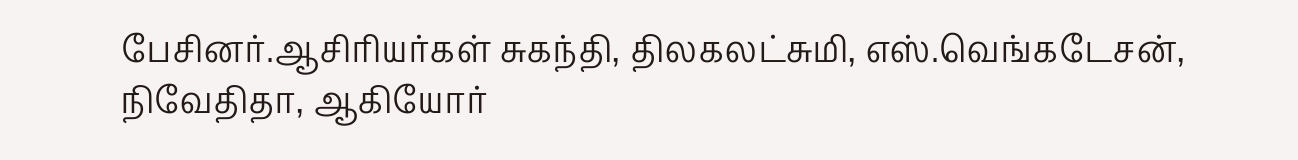பேசினர்.ஆசிரியர்கள் சுகந்தி, திலகலட்சுமி, எஸ்.வெங்கடேசன், நிவேதிதா, ஆகியோர்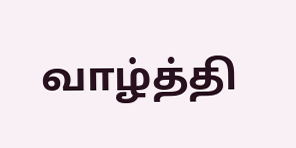வாழ்த்தி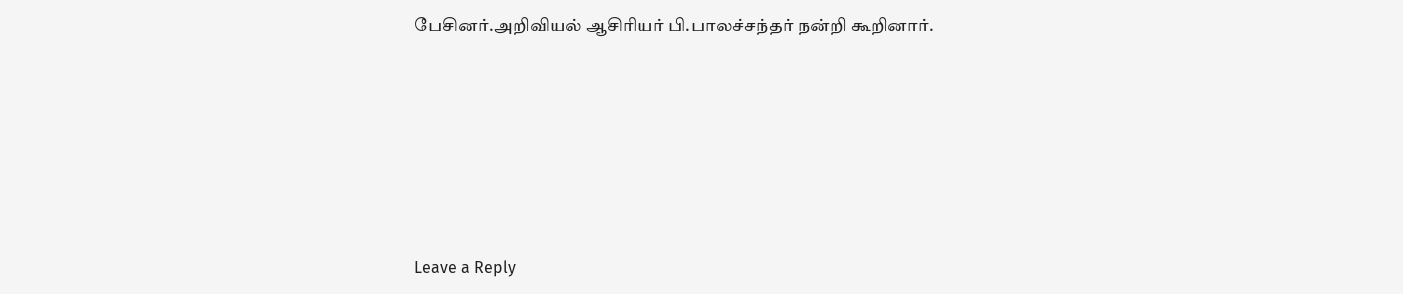பேசினர்.அறிவியல் ஆசிரியர் பி.பாலச்சந்தர் நன்றி கூறினார்.










Leave a Reply